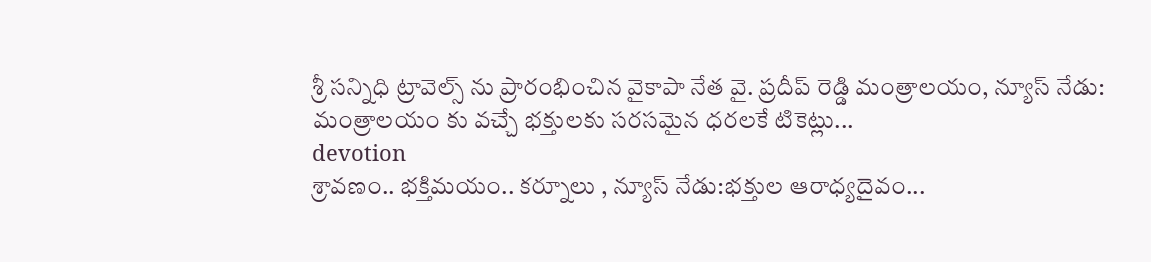శ్రీ సన్నిధి ట్రావెల్స్ ను ప్రారంభించిన వైకాపా నేత వై. ప్రదీప్ రెడ్డి మంత్రాలయం, న్యూస్ నేడు: మంత్రాలయం కు వచ్చే భక్తులకు సరసమైన ధరలకే టికెట్లు...
devotion
శ్రావణం.. భక్తిమయం.. కర్నూలు , న్యూస్ నేడు:భక్తుల ఆరాధ్యదైవం...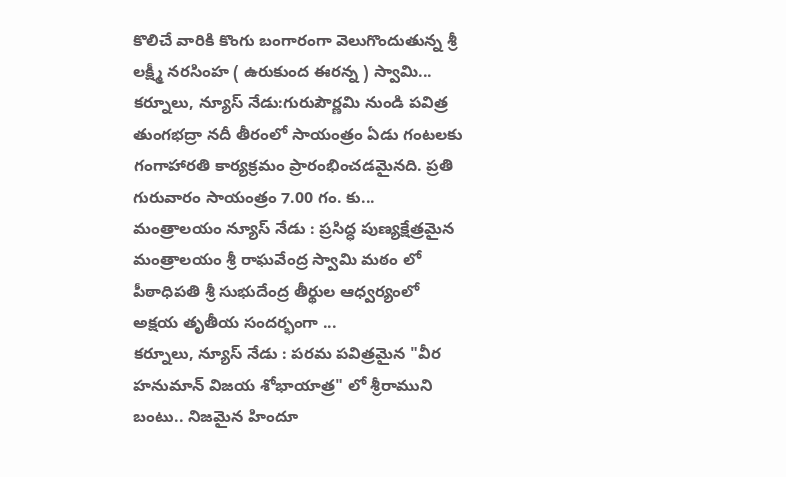కొలిచే వారికి కొంగు బంగారంగా వెలుగొందుతున్న శ్రీ లక్ష్మీ నరసింహ ( ఉరుకుంద ఈరన్న ) స్వామి...
కర్నూలు, న్యూస్ నేడు:గురుపౌర్ణమి నుండి పవిత్ర తుంగభద్రా నదీ తీరంలో సాయంత్రం ఏడు గంటలకు గంగాహారతి కార్యక్రమం ప్రారంభించడమైనది. ప్రతి గురువారం సాయంత్రం 7.00 గం. కు...
మంత్రాలయం న్యూస్ నేడు : ప్రసిద్ధ పుణ్యక్షేత్రమైన మంత్రాలయం శ్రీ రాఘవేంద్ర స్వామి మఠం లో పీఠాధిపతి శ్రీ సుభుదేంద్ర తీర్థుల ఆధ్వర్యంలో అక్షయ తృతీయ సందర్భంగా ...
కర్నూలు, న్యూస్ నేడు : పరమ పవిత్రమైన "వీర హనుమాన్ విజయ శోభాయాత్ర" లో శ్రీరాముని బంటు.. నిజమైన హిందూ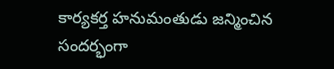కార్యకర్త హనుమంతుడు జన్మించిన సందర్భంగా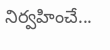నిర్వహించే...